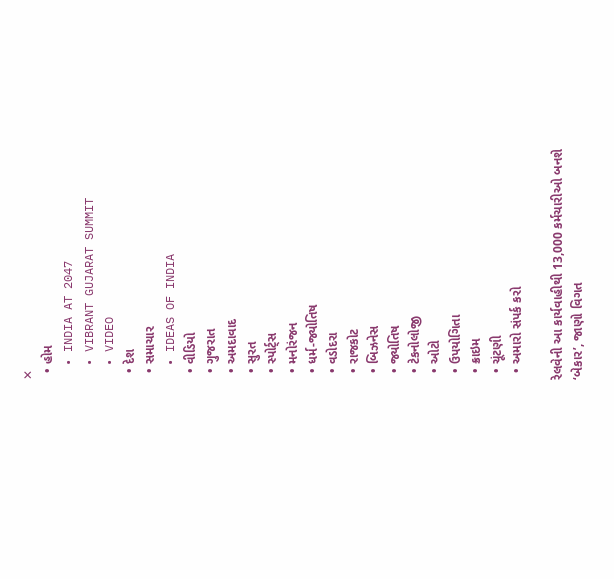✕
  • હોમ
  • INDIA AT 2047
  • VIBRANT GUJARAT SUMMIT
  • VIDEO
  • દેશ
  • સમાચાર
  • IDEAS OF INDIA
  • વીડિયો
  • ગુજરાત
  • અમદાવાદ
  • સુરત
  • સ્પોર્ટ્સ
  • મનોરંજન
  • ધર્મ-જ્યોતિષ
  • વડોદરા
  • રાજકોટ
  • બિઝનેસ
  • જ્યોતિષ
  • ટેકનોલોજી
  • ઓટો
  • ઉપયોગિતા
  • ક્રાઇમ
  • ચૂંટણી
  • અમારો સંપર્ક કરો

રેલવેની આ કાર્યવાહીથી 13,000 કર્મચારીઓ બનશે ‘બેકાર’, જાણો વિગત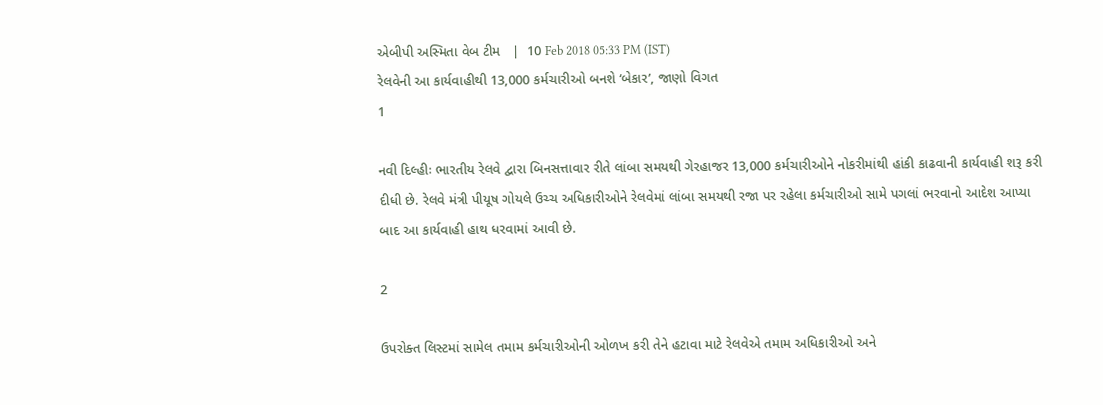એબીપી અસ્મિતા વેબ ટીમ   |  10 Feb 2018 05:33 PM (IST)
રેલવેની આ કાર્યવાહીથી 13,000 કર્મચારીઓ બનશે ‘બેકાર’, જાણો વિગત
1

નવી દિલ્હીઃ ભારતીય રેલવે દ્વારા બિનસત્તાવાર રીતે લાંબા સમયથી ગેરહાજર 13,000 કર્મચારીઓને નોકરીમાંથી હાંકી કાઢવાની કાર્યવાહી શરૂ કરી દીધી છે. રેલવે મંત્રી પીયૂષ ગોયલે ઉચ્ચ અધિકારીઓને રેલવેમાં લાંબા સમયથી રજા પર રહેલા કર્મચારીઓ સામે પગલાં ભરવાનો આદેશ આપ્યા બાદ આ કાર્યવાહી હાથ ધરવામાં આવી છે.

2

ઉપરોક્ત લિસ્ટમાં સામેલ તમામ કર્મચારીઓની ઓળખ કરી તેને હટાવા માટે રેલવેએ તમામ અધિકારીઓ અને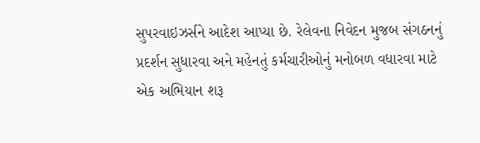સુપરવાઇઝર્સને આદેશ આપ્યા છે. રેલેવના નિવેદન મુજબ સંગઠનનું પ્રદર્શન સુધારવા અને મહેનતું કર્મચારીઓનું મનોબળ વધારવા માટે એક અભિયાન શરૂ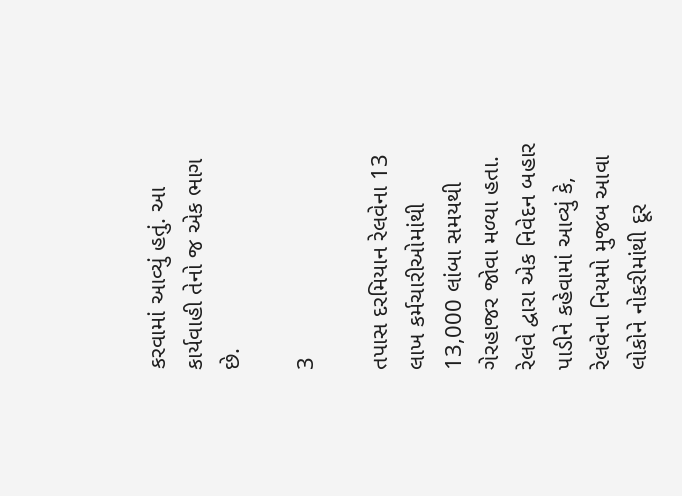કરવામાં આવ્યું હતું. આ કાર્યવાહી તેનો જ એક ભાગ છે.

3

તપાસ દરમિયાન રેલવેના 13 લાખ કર્મચારીઓમાંથી 13,000 લાંબા સમયથી ગેરહાજર જોવા મળ્યા હતા. રેલવે દ્વારા એક નિવેદન બહાર પાડીને કહેવામાં આવ્યું કે, રેલવેના નિયમો મુજબ આવા લોકોને નોકરીમાંથી દૂર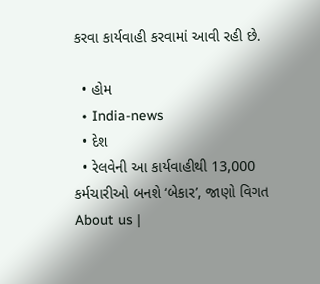કરવા કાર્યવાહી કરવામાં આવી રહી છે.

  • હોમ
  • India-news
  • દેશ
  • રેલવેની આ કાર્યવાહીથી 13,000 કર્મચારીઓ બનશે ‘બેકાર’, જાણો વિગત
About us |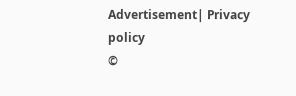Advertisement| Privacy policy
©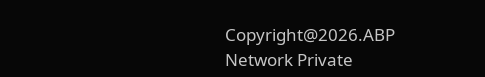Copyright@2026.ABP Network Private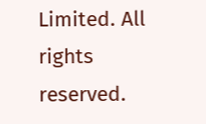Limited. All rights reserved.